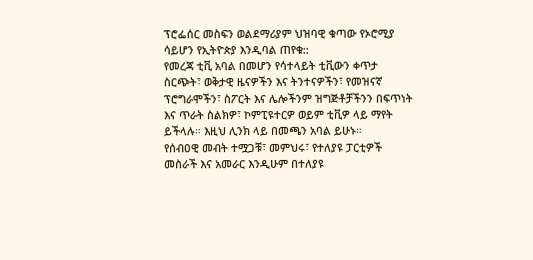ፕሮፌሰር መስፍን ወልደማሪያም ህዝባዊ ቁጣው የኦሮሚያ ሳይሆን የኢትዮጵያ እንዲባል ጠየቁ::
የመረጃ ቲቪ አባል በመሆን የሳተላይት ቲቪውን ቀጥታ ስርጭት፣ ወቅታዊ ዜናዎችን እና ትንተናዎችን፣ የመዝናኛ ፕሮግራሞችን፣ ስፖርት እና ሌሎችንም ዝግጅቶቻችንን በፍጥነት እና ጥራት ስልክዎ፣ ኮምፒዩተርዎ ወይም ቲቪዎ ላይ ማየት ይችላሉ። እዚህ ሊንክ ላይ በመጫን አባል ይሁኑ።
የሰብዐዊ መብት ተሟጋቹ፣ መምህሩ፣ የተለያዩ ፓርቲዎች መስራች እና አመራር እንዲሁም በተለያዩ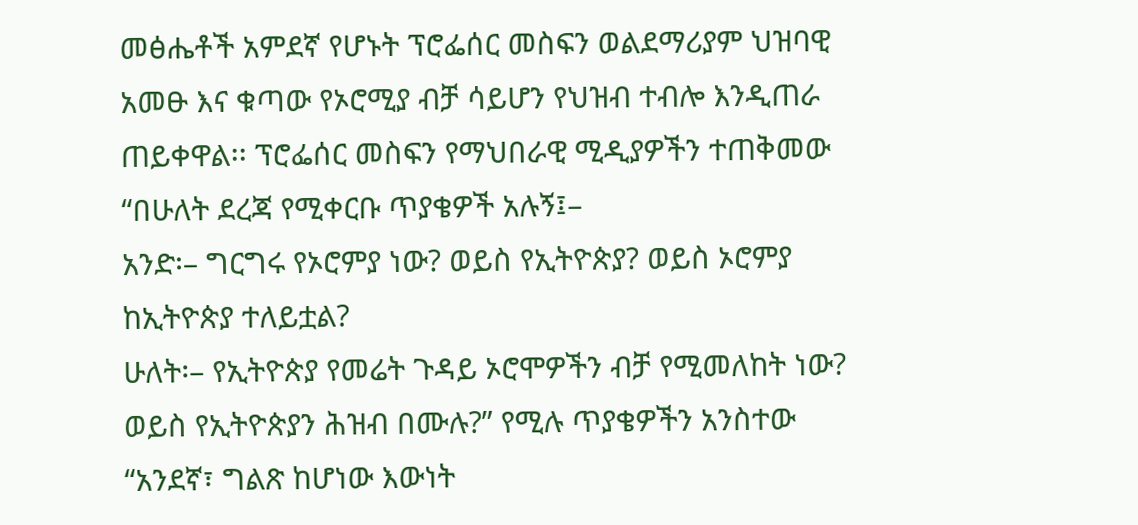መፅሔቶች አምደኛ የሆኑት ፕሮፌሰር መስፍን ወልደማሪያም ህዝባዊ አመፁ እና ቁጣው የኦሮሚያ ብቻ ሳይሆን የህዝብ ተብሎ እንዲጠራ ጠይቀዋል፡፡ ፕሮፌሰር መስፍን የማህበራዊ ሚዲያዎችን ተጠቅመው “በሁለት ደረጃ የሚቀርቡ ጥያቄዎች አሉኝ፤–
አንድ፡– ግርግሩ የኦሮምያ ነው? ወይስ የኢትዮጵያ? ወይስ ኦሮምያ ከኢትዮጵያ ተለይቷል?
ሁለት፡– የኢትዮጵያ የመሬት ጉዳይ ኦሮሞዎችን ብቻ የሚመለከት ነው? ወይስ የኢትዮጵያን ሕዝብ በሙሉ?” የሚሉ ጥያቄዎችን አንስተው “አንደኛ፣ ግልጽ ከሆነው እውነት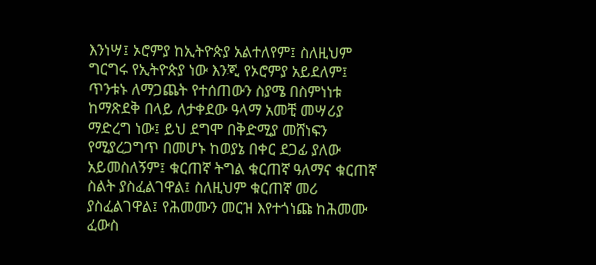እንነሣ፤ ኦሮምያ ከኢትዮጵያ አልተለየም፤ ስለዚህም ግርግሩ የኢትዮጵያ ነው እንጂ የኦሮምያ አይደለም፤ ጥንቱኑ ለማጋጨት የተሰጠውን ስያሜ በስምነነቱ ከማጽደቅ በላይ ለታቀደው ዓላማ አመቺ መሣሪያ ማድረግ ነው፤ ይህ ደግሞ በቅድሚያ መሸነፍን የሚያረጋግጥ በመሆኑ ከወያኔ በቀር ደጋፊ ያለው አይመስለኝም፤ ቁርጠኛ ትግል ቁርጠኛ ዓለማና ቁርጠኛ ስልት ያስፈልገዋል፤ ስለዚህም ቁርጠኛ መሪ ያስፈልገዋል፤ የሕመሙን መርዝ እየተጎነጩ ከሕመሙ ፈውስ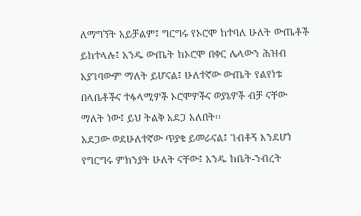ለማግኘት አይቻልም፤ ግርግሩ የኦሮሞ ከተባለ ሁለት ውጤቶች ይከተላሉ፤ አንዱ ውጤት ከኦሮሞ በቀር ሌላውን ሕዝብ አያገባውም ማለት ይሆናል፤ ሁለተኛው ውጤት የልየነቱ በላቤቶችና ተፋላሚዎች ኦሮሞዎችና ወያኔዎች ብቻ ናቸው ማለት ነው፤ ይህ ትልቅ አደጋ አለበት፡፡
አደጋው ወደሁለተኛው ጥያቄ ይመራናል፤ ገብቶኝ እንደሆነ የግርግሩ ምክንያት ሁለት ናቸው፤ አንዱ ከቤት-ንብረት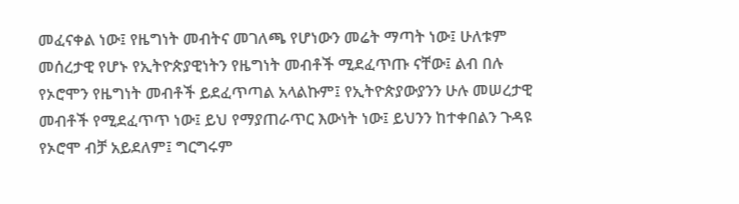መፈናቀል ነው፤ የዜግነት መብትና መገለጫ የሆነውን መሬት ማጣት ነው፤ ሁለቱም መሰረታዊ የሆኑ የኢትዮጵያዊነትን የዜግነት መብቶች ሚደፈጥጡ ናቸው፤ ልብ በሉ የኦሮሞን የዜግነት መብቶች ይደፈጥጣል አላልኩም፤ የኢትዮጵያውያንን ሁሉ መሠረታዊ መብቶች የሚደፈጥጥ ነው፤ ይህ የማያጠራጥር እውነት ነው፤ ይህንን ከተቀበልን ጉዳዩ የኦሮሞ ብቻ አይደለም፤ ግርግሩም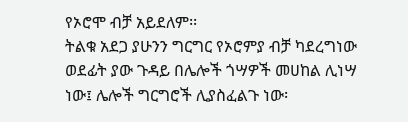የኦሮሞ ብቻ አይደለም፡፡
ትልቁ አደጋ ያሁንን ግርግር የኦሮምያ ብቻ ካደረግነው ወደፊት ያው ጉዳይ በሌሎች ጎሣዎች መሀከል ሊነሣ ነው፤ ሌሎች ግርግሮች ሊያስፈልጉ ነው፡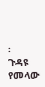፡
ጉዳዩ የመላው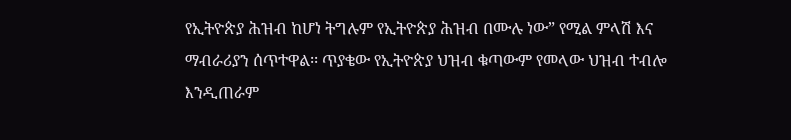የኢትዮጵያ ሕዝብ ከሆነ ትግሉም የኢትዮጵያ ሕዝብ በሙሉ ነው” የሚል ምላሽ እና ማብራሪያን ሰጥተዋል፡፡ ጥያቄው የኢትዮጵያ ህዝብ ቁጣውም የመላው ህዝብ ተብሎ እንዲጠራም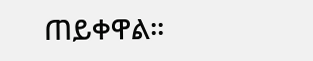ጠይቀዋል፡፡